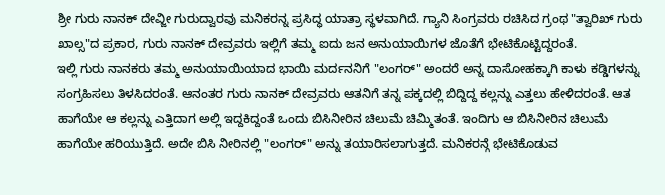ಶ್ರೀ ಗುರು ನಾನಕ್ ದೇವ್ಜೀ ಗುರುದ್ವಾರವು ಮನಿಕರನ್ನ ಪ್ರಸಿದ್ಧ ಯಾತ್ರಾ ಸ್ಥಳವಾಗಿದೆ. ಗ್ಯಾನಿ ಸಿಂಗ್ರವರು ರಚಿಸಿದ ಗ್ರಂಥ "ತ್ವಾರಿಖ್ ಗುರು ಖಾಲ್ಸ"ದ ಪ್ರಕಾರ, ಗುರು ನಾನಕ್ ದೇವ್ರವರು ಇಲ್ಲಿಗೆ ತಮ್ಮ ಐದು ಜನ ಅನುಯಾಯಿಗಳ ಜೊತೆಗೆ ಭೇಟಿಕೊಟ್ಟಿದ್ದರಂತೆ.
ಇಲ್ಲಿ ಗುರು ನಾನಕರು ತಮ್ಮ ಅನುಯಾಯಿಯಾದ ಭಾಯಿ ಮರ್ದನನಿಗೆ "ಲಂಗರ್" ಅಂದರೆ ಅನ್ನ ದಾಸೋಹಕ್ಕಾಗಿ ಕಾಳು ಕಡ್ಡಿಗಳನ್ನು ಸಂಗ್ರಹಿಸಲು ತಿಳಸಿದರಂತೆ. ಆನಂತರ ಗುರು ನಾನಕ್ ದೇವ್ರವರು ಆತನಿಗೆ ತನ್ನ ಪಕ್ಕದಲ್ಲಿ ಬಿದ್ದಿದ್ದ ಕಲ್ಲನ್ನು ಎತ್ತಲು ಹೇಳಿದರಂತೆ. ಆತ ಹಾಗೆಯೇ ಆ ಕಲ್ಲನ್ನು ಎತ್ತಿದಾಗ ಅಲ್ಲಿ ಇದ್ದಕಿದ್ದಂತೆ ಒಂದು ಬಿಸಿನೀರಿನ ಚಿಲುಮೆ ಚಿಮ್ಮಿತಂತೆ. ಇಂದಿಗು ಆ ಬಿಸಿನೀರಿನ ಚಿಲುಮೆ ಹಾಗೆಯೇ ಹರಿಯುತ್ತಿದೆ. ಅದೇ ಬಿಸಿ ನೀರಿನಲ್ಲಿ "ಲಂಗರ್" ಅನ್ನು ತಯಾರಿಸಲಾಗುತ್ತದೆ. ಮನಿಕರನ್ಗೆ ಭೇಟಿಕೊಡುವ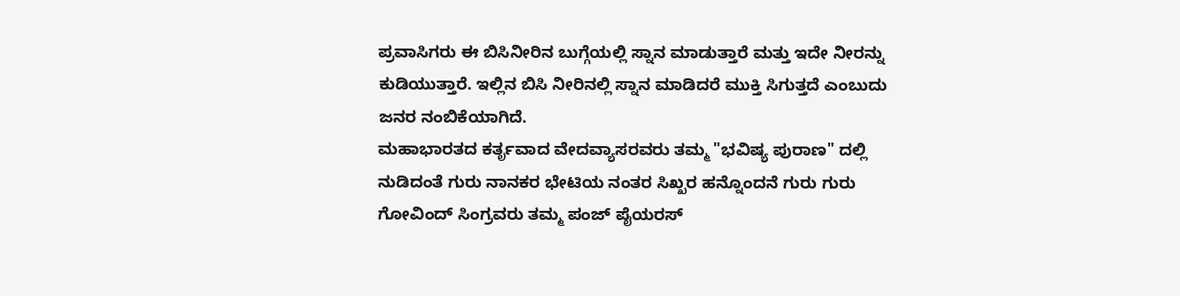ಪ್ರವಾಸಿಗರು ಈ ಬಿಸಿನೀರಿನ ಬುಗ್ಗೆಯಲ್ಲಿ ಸ್ನಾನ ಮಾಡುತ್ತಾರೆ ಮತ್ತು ಇದೇ ನೀರನ್ನು ಕುಡಿಯುತ್ತಾರೆ. ಇಲ್ಲಿನ ಬಿಸಿ ನೀರಿನಲ್ಲಿ ಸ್ನಾನ ಮಾಡಿದರೆ ಮುಕ್ತಿ ಸಿಗುತ್ತದೆ ಎಂಬುದು ಜನರ ನಂಬಿಕೆಯಾಗಿದೆ.
ಮಹಾಭಾರತದ ಕರ್ತೃವಾದ ವೇದವ್ಯಾಸರವರು ತಮ್ಮ "ಭವಿಷ್ಯ ಪುರಾಣ" ದಲ್ಲಿ ನುಡಿದಂತೆ ಗುರು ನಾನಕರ ಭೇಟಿಯ ನಂತರ ಸಿಖ್ಖರ ಹನ್ನೊಂದನೆ ಗುರು ಗುರು ಗೋವಿಂದ್ ಸಿಂಗ್ರವರು ತಮ್ಮ ಪಂಜ್ ಪೈಯರಸ್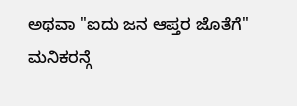ಅಥವಾ "ಐದು ಜನ ಆಪ್ತರ ಜೊತೆಗೆ" ಮನಿಕರನ್ಗೆ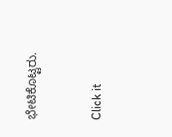ಭೇಟಿಕೊಟ್ಟರು.


Click it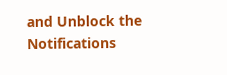and Unblock the Notifications